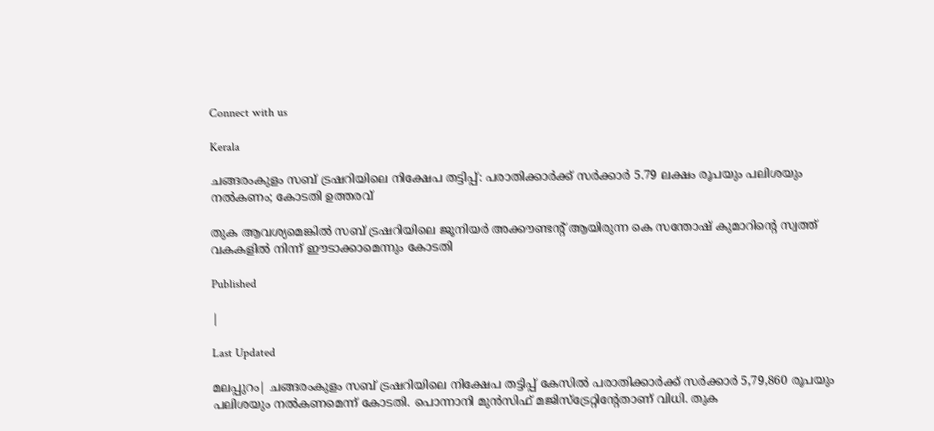Connect with us

Kerala

ചങ്ങരംകുളം സബ് ട്രഷറിയിലെ നിക്ഷേപ തട്ടിപ്പ്: പരാതിക്കാര്‍ക്ക് സര്‍ക്കാര്‍ 5.79 ലക്ഷം രൂപയും പലിശയും നല്‍കണം; കോടതി ഉത്തരവ്

തുക ആവശ്യമെങ്കില്‍ സബ് ട്രഷറിയിലെ ജൂനിയര്‍ അക്കൗണ്ടന്റ് ആയിരുന്ന കെ സന്തോഷ് കുമാറിന്റെ സ്വത്ത് വകകളില്‍ നിന്ന് ഈടാക്കാമെന്നും കോടതി

Published

|

Last Updated

മലപ്പുറം| ചങ്ങരംകുളം സബ് ട്രഷറിയിലെ നിക്ഷേപ തട്ടിപ്പ് കേസില്‍ പരാതിക്കാര്‍ക്ക് സര്‍ക്കാര്‍ 5,79,860 രൂപയും പലിശയും നല്‍കണമെന്ന് കോടതി. പൊന്നാനി മുന്‍സിഫ് മജിസ്‌ട്രേറ്റിന്റേതാണ് വിധി. തുക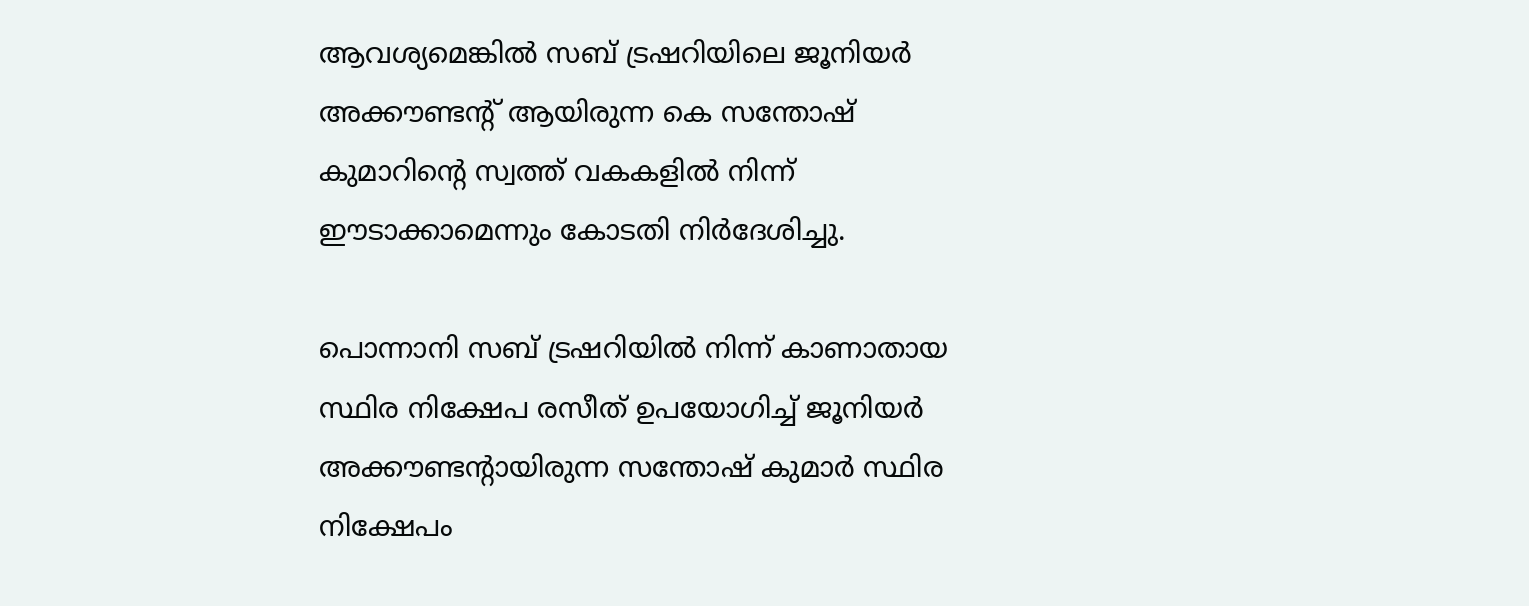ആവശ്യമെങ്കില്‍ സബ് ട്രഷറിയിലെ ജൂനിയര്‍ അക്കൗണ്ടന്റ് ആയിരുന്ന കെ സന്തോഷ് കുമാറിന്റെ സ്വത്ത് വകകളില്‍ നിന്ന് ഈടാക്കാമെന്നും കോടതി നിര്‍ദേശിച്ചു.

പൊന്നാനി സബ് ട്രഷറിയില്‍ നിന്ന് കാണാതായ സ്ഥിര നിക്ഷേപ രസീത് ഉപയോഗിച്ച് ജൂനിയര്‍ അക്കൗണ്ടന്റായിരുന്ന സന്തോഷ് കുമാര്‍ സ്ഥിര നിക്ഷേപം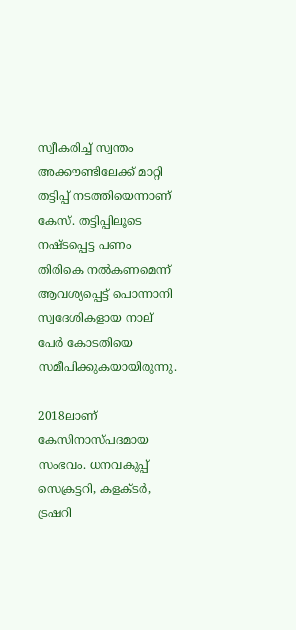സ്വീകരിച്ച് സ്വന്തം അക്കൗണ്ടിലേക്ക് മാറ്റി തട്ടിപ്പ് നടത്തിയെന്നാണ് കേസ്. തട്ടിപ്പിലൂടെ നഷ്ടപ്പെട്ട പണം തിരികെ നല്‍കണമെന്ന് ആവശ്യപ്പെട്ട് പൊന്നാനി സ്വദേശികളായ നാല് പേര്‍ കോടതിയെ സമീപിക്കുകയായിരുന്നു.

2018ലാണ് കേസിനാസ്പദമായ സംഭവം. ധനവകുപ്പ് സെക്രട്ടറി, കളക്ടര്‍, ട്രഷറി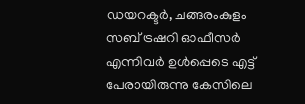ഡയറക്ടര്‍, ചങ്ങരംകുളം സബ് ട്രഷറി ഓഫീസര്‍ എന്നിവര്‍ ഉള്‍പ്പെടെ എട്ട് പേരായിരുന്നു കേസിലെ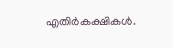എതിര്‍കക്ഷികള്‍.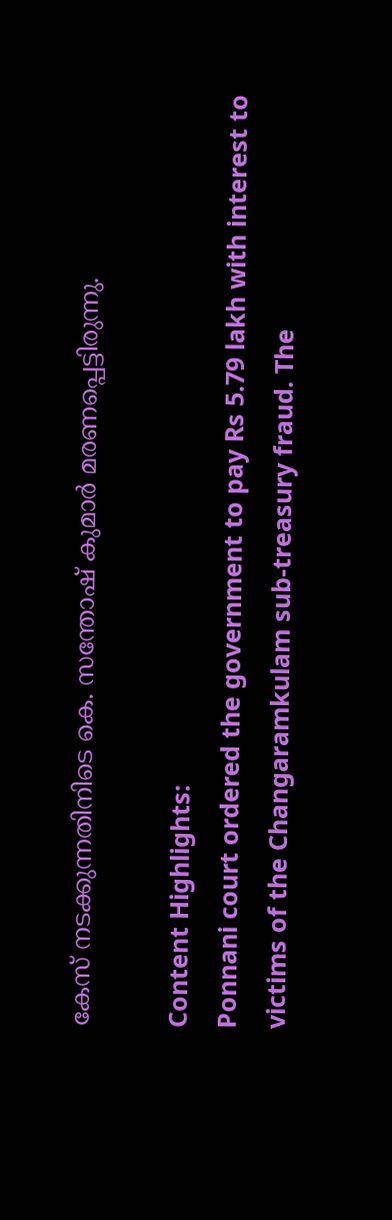കേസ് നടക്കുന്നതിനിടെ കെ. സന്തോഷ് കുമാര്‍ മരണപ്പെട്ടിരുന്നു.

Content Highlights:
Ponnani court ordered the government to pay Rs 5.79 lakh with interest to victims of the Changaramkulam sub-treasury fraud. The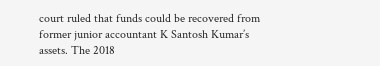court ruled that funds could be recovered from former junior accountant K Santosh Kumar’s assets. The 2018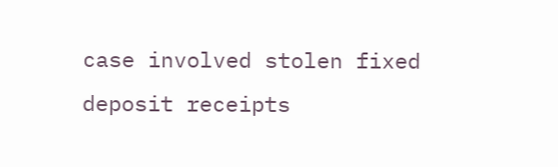case involved stolen fixed deposit receipts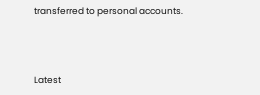transferred to personal accounts.



Latest